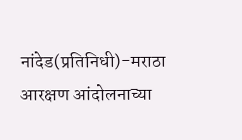नांदेड(प्रतिनिधी)-मराठा आरक्षण आंदोलनाच्या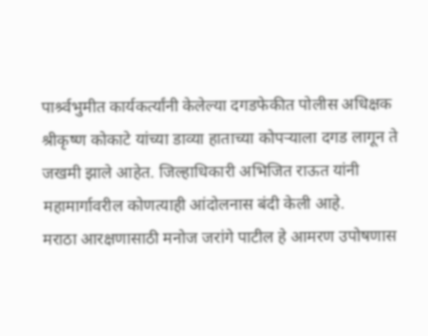पार्श्र्वभुमीत कार्यकर्त्यांनी केलेल्या दगडफेकीत पोलीस अधिक्षक श्रीकृष्ण कोकाटे यांच्या डाव्या हाताच्या कोपऱ्याला दगड लागून ते जखमी झाले आहेत. जिल्हाधिकारी अभिजित राऊत यांनी महामार्गावरील कोणत्याही आंदोलनास बंदी केली आहे.
मराठा आरक्षणासाठी मनोज जरांगे पाटील हे आमरण उपोषणास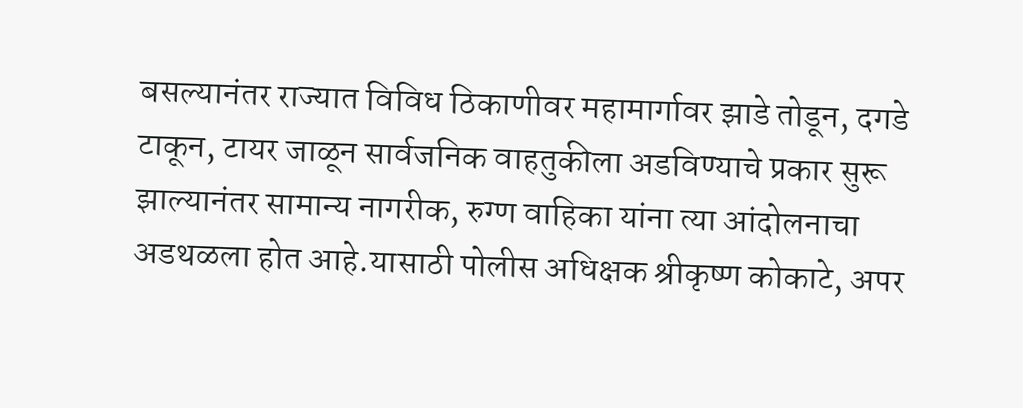बसल्यानंतर राज्यात विविध ठिकाणीवर महामार्गावर झाडे तोडून, दगडे टाकून, टायर जाळून सार्वजनिक वाहतुकीला अडविण्याचे प्रकार सुरू झाल्यानंतर सामान्य नागरीक, रुग्ण वाहिका यांना त्या आंदोलनाचा अडथळला होत आहे.यासाठी पोलीस अधिक्षक श्रीकृष्ण कोकाटे, अपर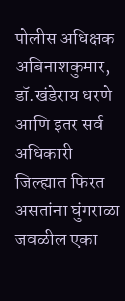पोलीस अधिक्षक अबिनाशकुमार, डॉ.खंडेराय धरणे आणि इतर सर्व अधिकारी जिल्ह्यात फिरत असतांना घुंगराळा जवळील एका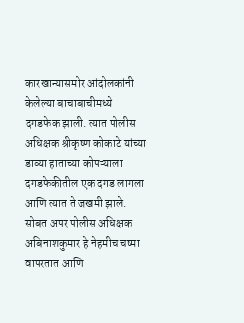कारखान्यासमोर आंदोलकांनी केलेल्या बाचाबाचीमध्ये दगडफेक झाली. त्यात पोलीस अधिक्षक श्रीकृष्ण कोकाटे यांच्या डाव्या हाताच्या कोपऱ्याला दगडफेकीतील एक दगड लागला आणि त्यात ते जखमी झाले. सोबत अपर पोलीस अधिक्षक अबिनाशकुमार हे नेहमीच चष्मा वापरतात आणि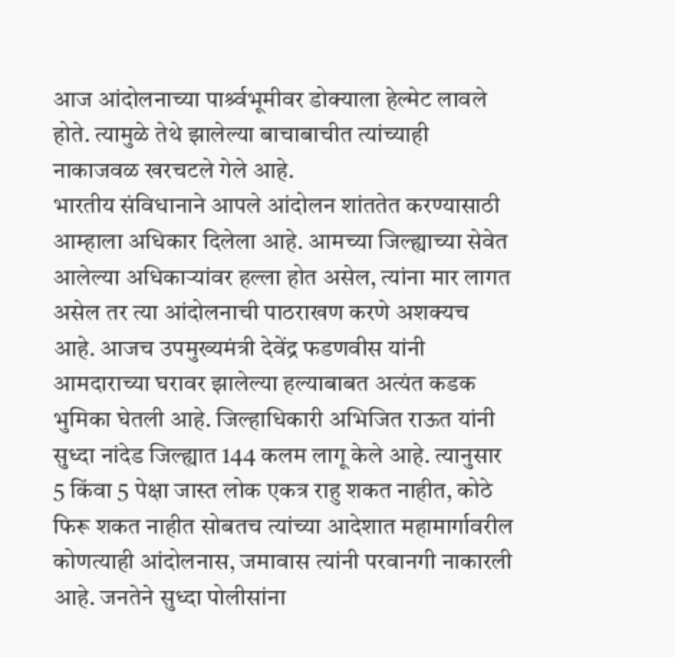आज आंदोलनाच्या पार्श्र्वभूमीवर डोक्याला हेल्मेट लावले होते. त्यामुळे तेथे झालेल्या बाचाबाचीत त्यांच्याही नाकाजवळ खरचटले गेले आहे.
भारतीय संविधानाने आपले आंदोलन शांततेत करण्यासाठी आम्हाला अधिकार दिलेला आहे. आमच्या जिल्ह्याच्या सेवेत आलेल्या अधिकाऱ्यांवर हल्ला होत असेल, त्यांना मार लागत असेल तर त्या आंदोलनाची पाठराखण करणे अशक्यच आहे. आजच उपमुख्यमंत्री देवेंद्र फडणवीस यांनी आमदाराच्या घरावर झालेल्या हल्याबाबत अत्यंत कडक भुमिका घेतली आहे. जिल्हाधिकारी अभिजित राऊत यांनी सुध्दा नांदेड जिल्ह्यात 144 कलम लागू केले आहे. त्यानुसार 5 किंवा 5 पेक्षा जास्त लोक एकत्र राहु शकत नाहीत, कोठे फिरू शकत नाहीत सोबतच त्यांच्या आदेशात महामार्गावरील कोणत्याही आंदोलनास, जमावास त्यांनी परवानगी नाकारली आहे. जनतेने सुध्दा पोलीसांना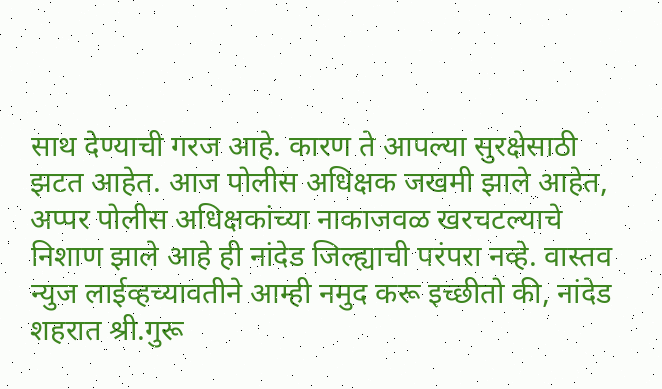साथ देण्याची गरज आहे. कारण ते आपल्या सुरक्षेसाठी झटत आहेत. आज पोलीस अधिक्षक जखमी झाले आहेत, अप्पर पोलीस अधिक्षकांच्या नाकाजवळ खरचटल्याचे निशाण झाले आहे ही नांदेड जिल्ह्याची परंपरा नव्हे. वास्तव न्युज लाईव्हच्यावतीने आम्ही नमुद करू इच्छीतो की, नांदेड शहरात श्री.गुरू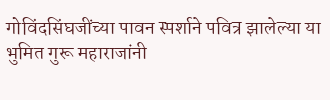गोविंदसिंघजींच्या पावन स्पर्शाने पवित्र झालेल्या या भुमित गुरू महाराजांनी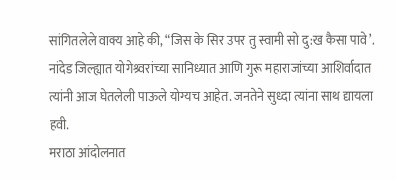सांगितलेले वाक्य आहे की, “जिस के सिर उपर तु स्वामी सो दु:ख कैसा पावे’. नांदेड जिल्ह्यात योगेश्र्वरांच्या सानिध्यात आणि गुरू महाराजांच्या आशिर्वादात त्यांनी आज घेतलेली पाऊले योग्यच आहेत. जनतेने सुध्दा त्यांना साथ द्यायला हवी.
मराठा आंदोलनात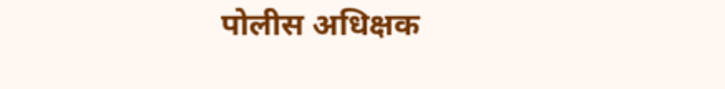पोलीस अधिक्षक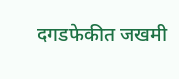दगडफेकीत जखमी